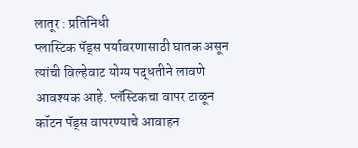लातूर : प्रतिनिधी
प्लास्टिक पॅड्स पर्यावरणासाठी घातक असून त्यांची विल्हेवाट योग्य पद्धतीने लावणे आवश्यक आहे. प्लॅस्टिकचा वापर टाळून कॉटन पॅड्स वापरण्याचे आवाहन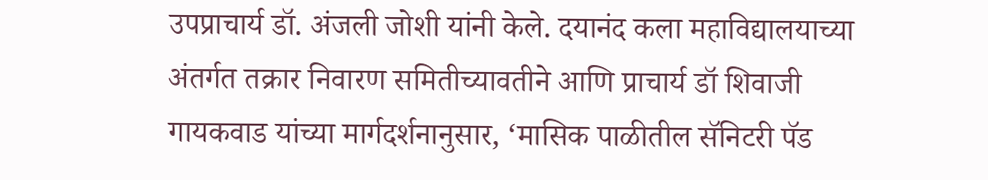उपप्राचार्य डॉ. अंजली जोशी यांनी केले. दयानंद कला महाविद्यालयाच्या अंतर्गत तक्रार निवारण समितीच्यावतीने आणि प्राचार्य डॉ शिवाजी गायकवाड यांच्या मार्गदर्शनानुसार, ‘मासिक पाळीतील सॅनिटरी पॅड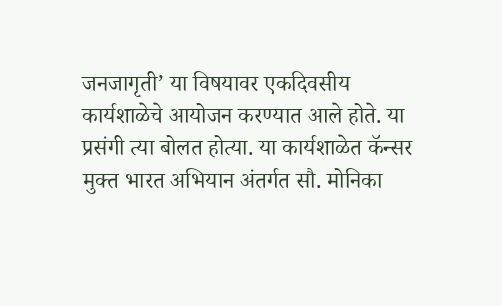जनजागृती’ या विषयावर एकदिवसीय कार्यशाळेचे आयोजन करण्यात आले होते. या प्रसंगी त्या बोलत होत्या. या कार्यशाळेत कॅन्सर मुक्त भारत अभियान अंतर्गत सौ. मोनिका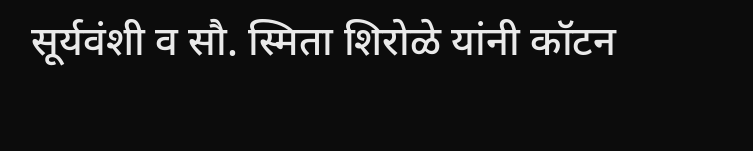सूर्यवंशी व सौ. स्मिता शिरोळे यांनी कॉटन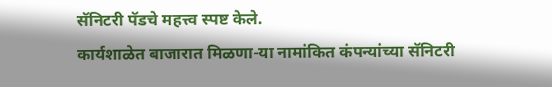सॅनिटरी पॅडचे महत्त्व स्पष्ट केले.
कार्यशाळेत बाजारात मिळणा-या नामांकित कंपन्यांच्या सॅनिटरी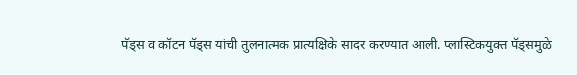पॅड्स व कॉटन पॅड्स यांची तुलनात्मक प्रात्यक्षिके सादर करण्यात आली. प्लास्टिकयुक्त पॅड्समुळे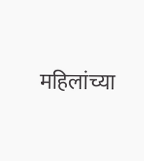महिलांच्या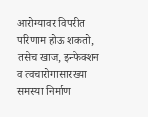आरोग्यावर विपरीत परिणाम होऊ शकतो, तसेच खाज, इन्फेक्शन व त्वचारोगासारख्या समस्या निर्माण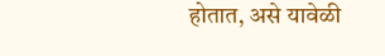होतात, असे यावेळी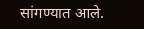सांगण्यात आले.